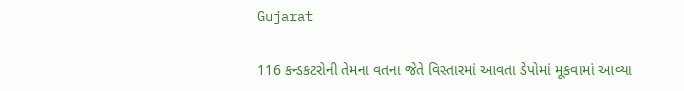Gujarat

116 કન્ડકટરોની તેમના વતના જેતે વિસ્તારમાં આવતા ડેપોમાં મૂકવામાં આવ્યા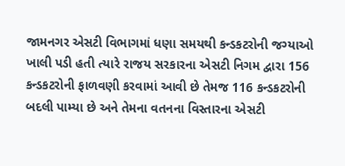જામનગર એસટી વિભાગમાં ધણા સમયથી કન્ડકટરોની જગ્યાઓ ખાલી પડી હતી ત્યારે રાજય સરકારના એસટી નિગમ દ્વારા 156 કન્ડકટરોની ફાળવણી કરવામાં આવી છે તેમજ 116 કન્ડકટરોની બદલી પામ્યા છે અને તેમના વતનના વિસ્તારના એસટી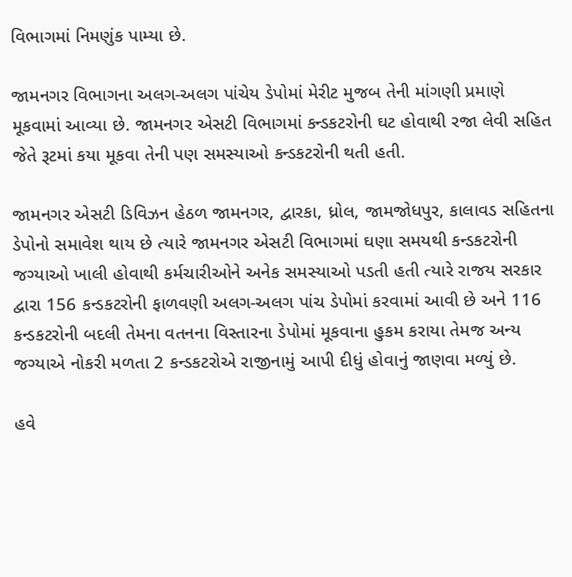વિભાગમાં નિમણુંક પામ્યા છે.

જામનગર વિભાગના અલગ-અલગ પાંચેય ડેપોમાં મેરીટ મુજબ તેની માંગણી પ્રમાણે મૂકવામાં આવ્યા છે. જામનગર એસટી વિભાગમાં કન્ડકટરોની ઘટ હોવાથી રજા લેવી સહિત જેતે રૂટમાં કયા મૂકવા તેની પણ સમસ્યાઓ કન્ડકટરોની થતી હતી.

જામનગર એસટી ડિવિઝન હેઠળ જામનગર, દ્વારકા, ધ્રોલ, જામજોધપુર, કાલાવડ સહિતના ડેપોનો સમાવેશ થાય છે ત્યારે જામનગર એસટી વિભાગમાં ઘણા સમયથી કન્ડકટરોની જગ્યાઓ ખાલી હોવાથી કર્મચારીઓને અનેક સમસ્યાઓ પડતી હતી ત્યારે રાજય સરકાર દ્વારા 156 કન્ડકટરોની ફાળવણી અલગ-અલગ પાંચ ડેપોમાં કરવામાં આવી છે અને 116 કન્ડકટરોની બદલી તેમના વતનના વિસ્તારના ડેપોમાં મૂકવાના હુકમ કરાયા તેમજ અન્ય જગ્યાએ નોકરી મળતા 2 કન્ડકટરોએ રાજીનામું આપી દીધું હોવાનું જાણવા મળ્યું છે.

હવે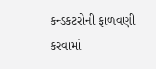કન્ડકટરોની ફાળવણી કરવામાં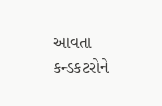આવતા કન્ડકટરોને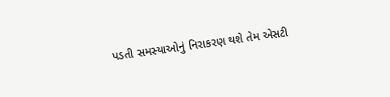પડતી સમસ્યાઓનું નિરાકરણ થશે તેમ એસટી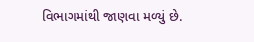વિભાગમાંથી જાણવા મળ્યું છે.